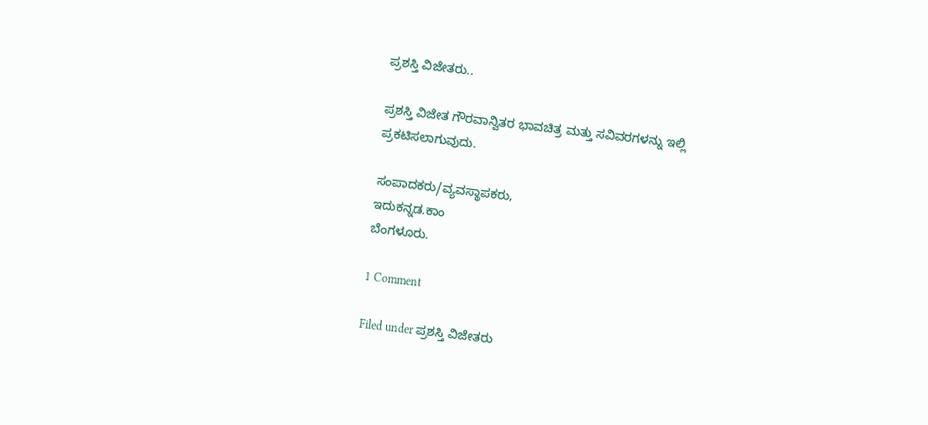ಪ್ರಶಸ್ತಿ ವಿಜೇತರು..

ಪ್ರಶಸ್ತಿ ವಿಜೇತ ಗೌರವಾನ್ವಿತರ ಭಾವಚಿತ್ರ ಮತ್ತು ಸವಿವರಗಳನ್ನು ಇಲ್ಲಿ ಪ್ರಕಟಿಸಲಾಗುವುದು.

ಸಂಪಾದಕರು/ವ್ಯವಸ್ಥಾಪಕರು,
ಇದುಕನ್ನಡ.ಕಾಂ
ಬೆಂಗಳೂರು.

1 Comment

Filed under ಪ್ರಶಸ್ತಿ ವಿಜೇತರು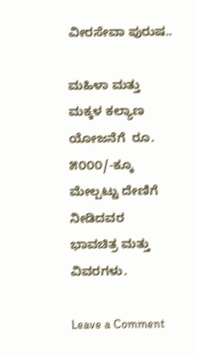ವೀರಸೇವಾ ಪುರುಷ..

ಮಹಿಳಾ ಮತ್ತು ಮಕ್ಕಳ ಕಲ್ಯಾಣ ಯೋಜನೆಗೆ  ರೂ. ೫೦೦೦/-ಕ್ಕೂ ಮೇಲ್ಪಟ್ಟು ದೇಣಿಗೆ ನೀಡಿದವರ ಭಾವಚಿತ್ರ ಮತ್ತು ವಿವರಗಳು.

Leave a Comment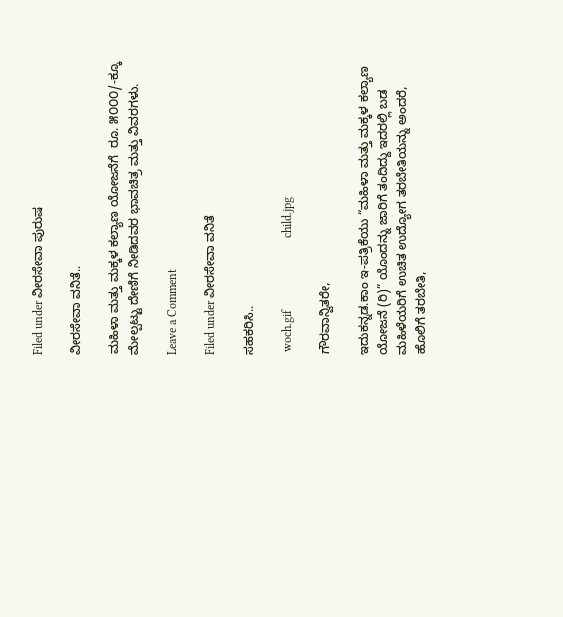Filed under ವೀರಸೇವಾ ಪುರುಷ

ವೀರಸೇವಾ ವನಿತೆ..

ಮಹಿಳಾ ಮತ್ತು ಮಕ್ಕಳ ಕಲ್ಯಾಣ ಯೋಜನೆಗೆ  ರೂ. ೫೦೦೦/-ಕ್ಕೂ ಮೇಲ್ಪಟ್ಟು ದೇಣಿಗೆ ನೀಡಿದವರ ಭಾವಚಿತ್ರ ಮತ್ತು ವಿವರಗಳು.

Leave a Comment

Filed under ವೀರಸೇವಾ ವನಿತೆ

ಸಹಕರಿಸಿ..

 woch.gif                        child.jpg

ಗೌರವಾನ್ವಿತರೇ,

ಇದುಕನ್ನಡ.ಕಾಂ ಇ-ಪತ್ರಿಕೆಯು “ಮಹಿಳಾ ಮತ್ತು ಮಕ್ಕಳ ಕಲ್ಯಾಣ ಯೋಜನೆ (ರಿ)” ಯೊಂದನ್ನು ಜಾರಿಗೆ ತಂದಿದ್ದು ಇದರಲ್ಲಿ ಬಡ ಮಹಿಳೆಯರಿಗೆ ಉಚಿತ ಉದ್ಯೋಗ ತರಬೇತಿಯನ್ನು ಅಂದರೆ, ಹೊಲಿಗೆ ತರಬೇತಿ,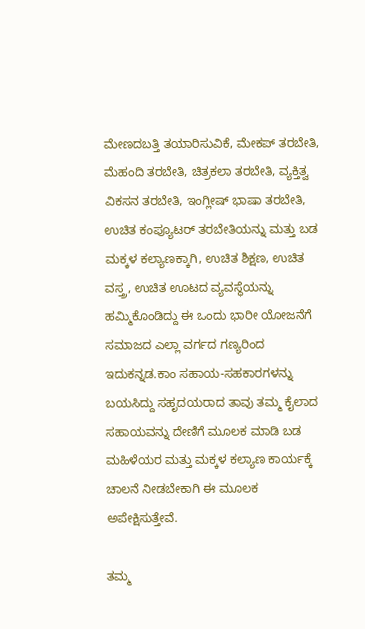ಮೇಣದಬತ್ತಿ ತಯಾರಿಸುವಿಕೆ, ಮೇಕಪ್ ತರಬೇತಿ, ಮೆಹಂದಿ ತರಬೇತಿ, ಚಿತ್ರಕಲಾ ತರಬೇತಿ, ವ್ಯಕ್ತಿತ್ವ ವಿಕಸನ ತರಬೇತಿ, ಇಂಗ್ಲೀಷ್ ಭಾಷಾ ತರಬೇತಿ, ಉಚಿತ ಕಂಪ್ಯೂಟರ್ ತರಬೇತಿಯನ್ನು ಮತ್ತು ಬಡ ಮಕ್ಕಳ ಕಲ್ಯಾಣಕ್ಕಾಗಿ, ಉಚಿತ ಶಿಕ್ಷಣ, ಉಚಿತ ವಸ್ತ್ರ, ಉಚಿತ ಊಟದ ವ್ಯವಸ್ಥೆಯನ್ನು ಹಮ್ಮಿಕೊಂಡಿದ್ದು ಈ ಒಂದು ಭಾರೀ ಯೋಜನೆಗೆ ಸಮಾಜದ ಎಲ್ಲಾ ವರ್ಗದ ಗಣ್ಯರಿಂದ ಇದುಕನ್ನಡ.ಕಾಂ ಸಹಾಯ-ಸಹಕಾರಗಳನ್ನು ಬಯಸಿದ್ದು ಸಹೃದಯರಾದ ತಾವು ತಮ್ಮ ಕೈಲಾದ ಸಹಾಯವನ್ನು ದೇಣಿಗೆ ಮೂಲಕ ಮಾಡಿ ಬಡ ಮಹಿಳೆಯರ ಮತ್ತು ಮಕ್ಕಳ ಕಲ್ಯಾಣ ಕಾರ್ಯಕ್ಕೆ ಚಾಲನೆ ನೀಡಬೇಕಾಗಿ ಈ ಮೂಲಕ ಅಪೇಕ್ಷಿಸುತ್ತೇವೆ.

ತಮ್ಮ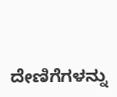ದೇಣಿಗೆಗಳನ್ನು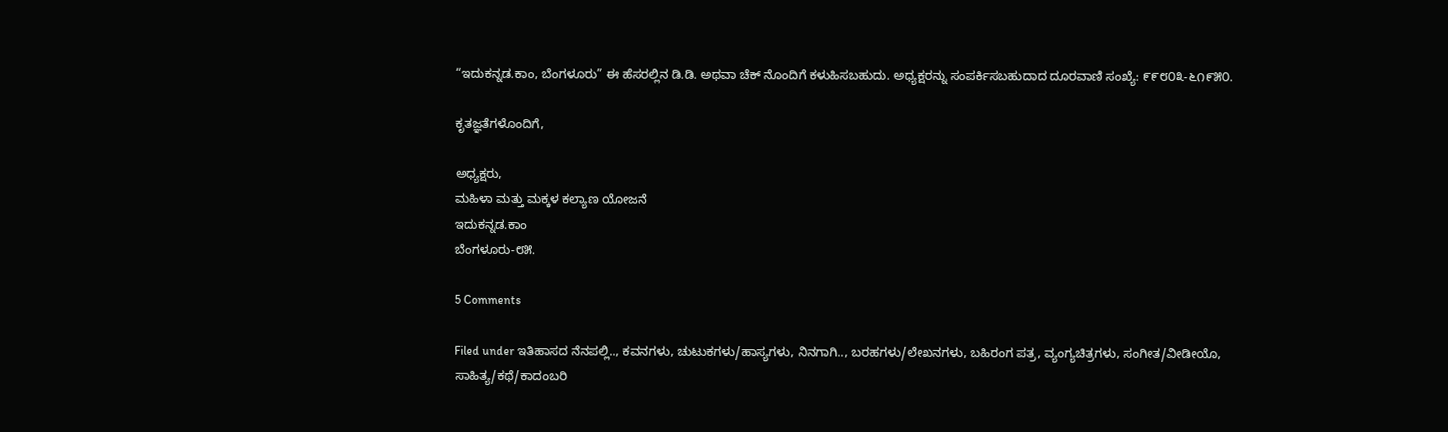“ಇದುಕನ್ನಡ.ಕಾಂ, ಬೆಂಗಳೂರು” ಈ ಹೆಸರಲ್ಲಿನ ಡಿ.ಡಿ. ಅಥವಾ ಚೆಕ್ ನೊಂದಿಗೆ ಕಳುಹಿಸಬಹುದು. ಅಧ್ಯಕ್ಷರನ್ನು ಸಂಪರ್ಕಿಸಬಹುದಾದ ದೂರವಾಣಿ ಸಂಖ್ಯೆ: ೯೯೮೦೩-೬೧೯೫೦.

ಕೃತಜ್ಞತೆಗಳೊಂದಿಗೆ,

ಅಧ್ಯಕ್ಷರು,
ಮಹಿಳಾ ಮತ್ತು ಮಕ್ಕಳ ಕಲ್ಯಾಣ ಯೋಜನೆ
ಇದುಕನ್ನಡ.ಕಾಂ
ಬೆಂಗಳೂರು-೮೫.

5 Comments

Filed under ಇತಿಹಾಸದ ನೆನಪಲ್ಲಿ.., ಕವನಗಳು, ಚುಟುಕಗಳು/ಹಾಸ್ಯಗಳು, ನಿನಗಾಗಿ.., ಬರಹಗಳು/ಲೇಖನಗಳು, ಬಹಿರಂಗ ಪತ್ರ, ವ್ಯಂಗ್ಯಚಿತ್ರಗಳು, ಸಂಗೀತ/ವೀಡೀಯೊ, ಸಾಹಿತ್ಯ/ಕಥೆ/ಕಾದಂಬರಿ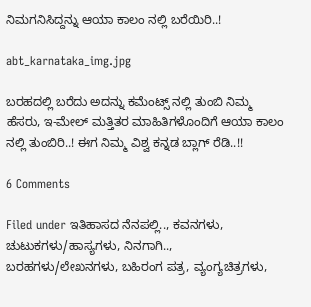ನಿಮಗನಿಸಿದ್ದನ್ನು ಆಯಾ ಕಾಲಂ ನಲ್ಲಿ ಬರೆಯಿರಿ..!

abt_karnataka_img.jpg

ಬರಹದಲ್ಲಿ ಬರೆದು ಅದನ್ನು ಕಮೆಂಟ್ಸ್ ನಲ್ಲಿ ತುಂಬಿ ನಿಮ್ಮ ಹೆಸರು, ಇ-ಮೇಲ್ ಮತ್ತಿತರ ಮಾಹಿತಿಗಳೊಂದಿಗೆ ಆಯಾ ಕಾಲಂ ನಲ್ಲಿ ತುಂಬಿರಿ..! ಈಗ ನಿಮ್ಮ ವಿಶ್ವ ಕನ್ನಡ ಬ್ಲಾಗ್ ರೆಡಿ..!!

6 Comments

Filed under ಇತಿಹಾಸದ ನೆನಪಲ್ಲಿ.., ಕವನಗಳು, ಚುಟುಕಗಳು/ಹಾಸ್ಯಗಳು, ನಿನಗಾಗಿ.., ಬರಹಗಳು/ಲೇಖನಗಳು, ಬಹಿರಂಗ ಪತ್ರ, ವ್ಯಂಗ್ಯಚಿತ್ರಗಳು,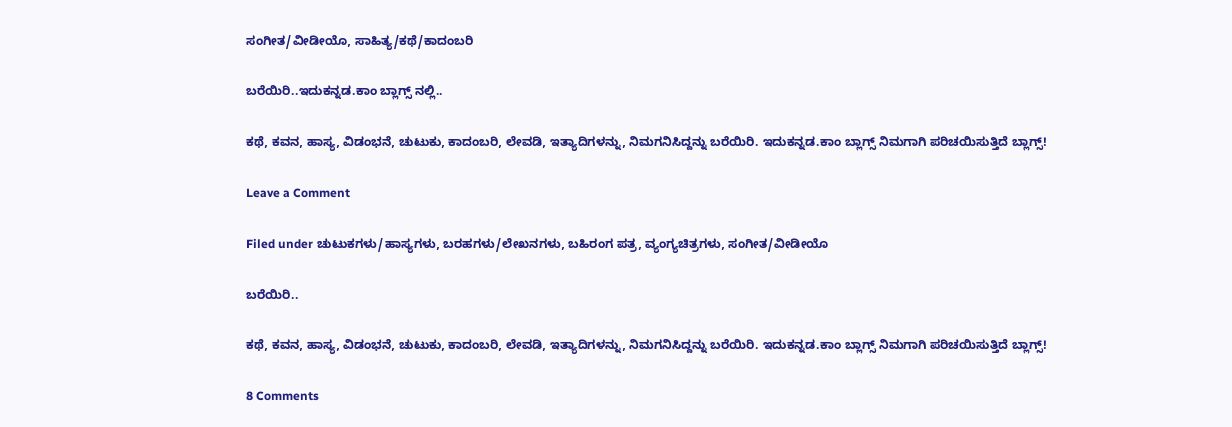ಸಂಗೀತ/ವೀಡೀಯೊ, ಸಾಹಿತ್ಯ/ಕಥೆ/ಕಾದಂಬರಿ

ಬರೆಯಿರಿ..ಇದುಕನ್ನಡ.ಕಾಂ ಬ್ಲಾಗ್ಸ್ ನಲ್ಲಿ..

ಕಥೆ, ಕವನ, ಹಾಸ್ಯ, ವಿಡಂಭನೆ, ಚುಟುಕು, ಕಾದಂಬರಿ, ಲೇವಡಿ, ಇತ್ಯಾದಿಗಳನ್ನು, ನಿಮಗನಿಸಿದ್ದನ್ನು ಬರೆಯಿರಿ. ಇದುಕನ್ನಡ.ಕಾಂ ಬ್ಲಾಗ್ಸ್ ನಿಮಗಾಗಿ ಪರಿಚಯಿಸುತ್ತಿದೆ ಬ್ಲಾಗ್ಸ್!

Leave a Comment

Filed under ಚುಟುಕಗಳು/ಹಾಸ್ಯಗಳು, ಬರಹಗಳು/ಲೇಖನಗಳು, ಬಹಿರಂಗ ಪತ್ರ, ವ್ಯಂಗ್ಯಚಿತ್ರಗಳು, ಸಂಗೀತ/ವೀಡೀಯೊ

ಬರೆಯಿರಿ..

ಕಥೆ, ಕವನ, ಹಾಸ್ಯ, ವಿಡಂಭನೆ, ಚುಟುಕು, ಕಾದಂಬರಿ, ಲೇವಡಿ, ಇತ್ಯಾದಿಗಳನ್ನು, ನಿಮಗನಿಸಿದ್ದನ್ನು ಬರೆಯಿರಿ. ಇದುಕನ್ನಡ.ಕಾಂ ಬ್ಲಾಗ್ಸ್ ನಿಮಗಾಗಿ ಪರಿಚಯಿಸುತ್ತಿದೆ ಬ್ಲಾಗ್ಸ್!

8 Comments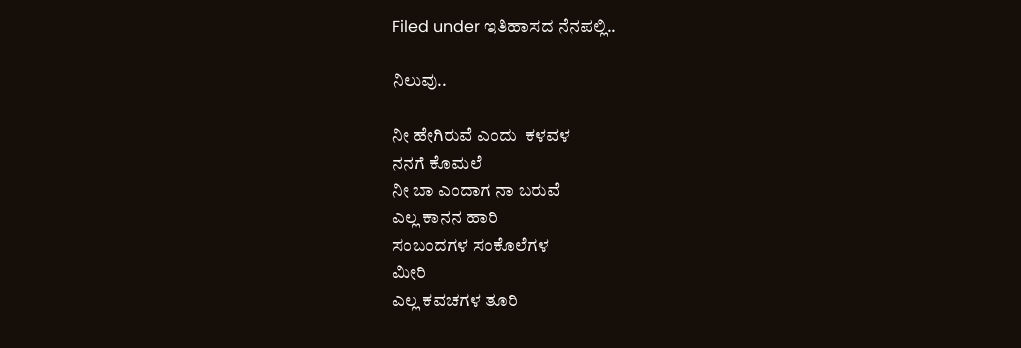Filed under ಇತಿಹಾಸದ ನೆನಪಲ್ಲಿ..

ನಿಲುವು..

ನೀ ಹೇಗಿರುವೆ ಎಂದು  ಕಳವಳ
ನನಗೆ ಕೊಮಲೆ
ನೀ ಬಾ ಎಂದಾಗ ನಾ ಬರುವೆ
ಎಲ್ಲ ಕಾನನ ಹಾರಿ
ಸಂಬಂದಗಳ ಸಂಕೊಲೆಗಳ
ಮೀರಿ
ಎಲ್ಲ ಕವಚಗಳ ತೂರಿ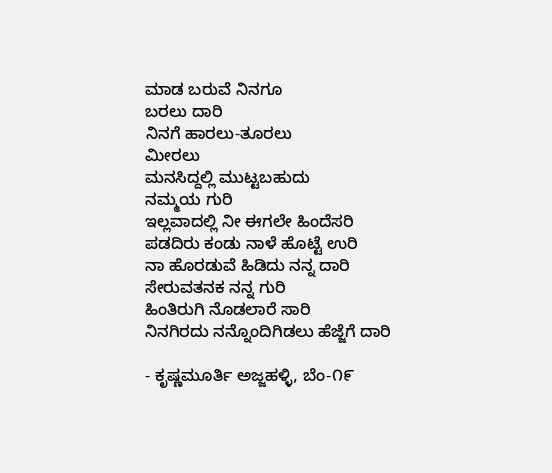ಮಾಡ ಬರುವೆ ನಿನಗೂ
ಬರಲು ದಾರಿ
ನಿನಗೆ ಹಾರಲು-ತೂರಲು
ಮೀರಲು
ಮನಸಿದ್ದಲ್ಲಿ ಮುಟ್ಟಬಹುದು
ನಮ್ಮಯ ಗುರಿ
ಇಲ್ಲವಾದಲ್ಲಿ ನೀ ಈಗಲೇ ಹಿಂದೆಸರಿ
ಪಡದಿರು ಕಂಡು ನಾಳೆ ಹೊಟ್ಟೆ ಉರಿ
ನಾ ಹೊರಡುವೆ ಹಿಡಿದು ನನ್ನ ದಾರಿ
ಸೇರುವತನಕ ನನ್ನ ಗುರಿ
ಹಿಂತಿರುಗಿ ನೊಡಲಾರೆ ಸಾರಿ
ನಿನಗಿರದು ನನ್ನೊಂದಿಗಿಡಲು ಹೆಜ್ಜೆಗೆ ದಾರಿ

- ಕೃಷ್ಣಮೂರ್ತಿ ಅಜ್ಜಹಳ್ಳಿ, ಬೆಂ-೧೯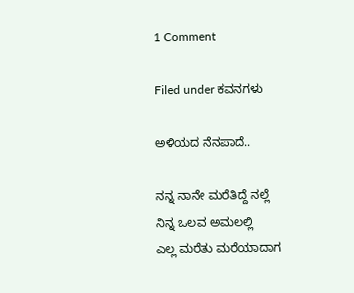1 Comment

Filed under ಕವನಗಳು

ಅಳಿಯದ ನೆನಪಾದೆ..

ನನ್ನ ನಾನೇ ಮರೆತಿದ್ದೆ ನಲ್ಲೆ
ನಿನ್ನ ಒಲವ ಅಮಲಲ್ಲಿ
ಎಲ್ಲ ಮರೆತು ಮರೆಯಾದಾಗ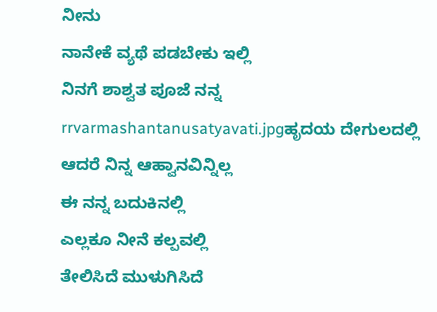ನೀನು
ನಾನೇಕೆ ವ್ಯಥೆ ಪಡಬೇಕು ಇಲ್ಲಿ
ನಿನಗೆ ಶಾಶ್ವತ ಪೂಜೆ ನನ್ನ
rrvarmashantanusatyavati.jpgಹೃದಯ ದೇಗುಲದಲ್ಲಿ
ಆದರೆ ನಿನ್ನ ಆಹ್ವಾನವಿನ್ನಿಲ್ಲ
ಈ ನನ್ನ ಬದುಕಿನಲ್ಲಿ
ಎಲ್ಲಕೂ ನೀನೆ ಕಲ್ಪವಲ್ಲಿ
ತೇಲಿಸಿದೆ ಮುಳುಗಿಸಿದೆ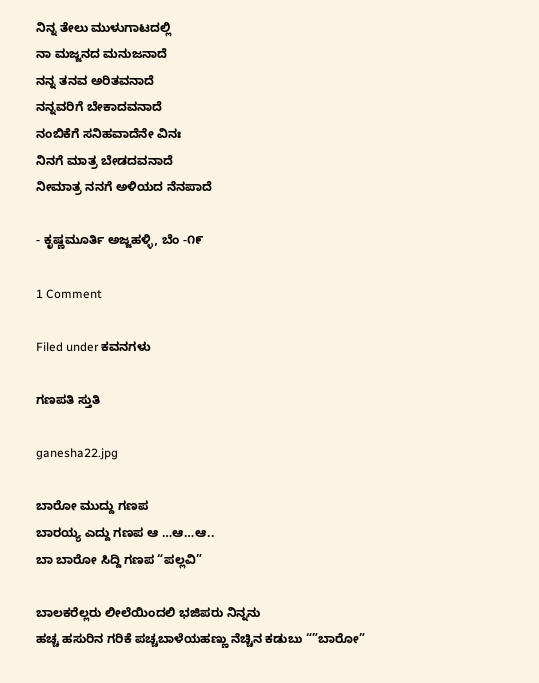ನಿನ್ನ ತೇಲು ಮುಳುಗಾಟದಲ್ಲಿ
ನಾ ಮಜ್ಜನದ ಮನುಜನಾದೆ
ನನ್ನ ತನವ ಅರಿತವನಾದೆ
ನನ್ನವರಿಗೆ ಬೇಕಾದವನಾದೆ
ನಂಬಿಕೆಗೆ ಸನಿಹವಾದೆನೇ ವಿನಃ
ನಿನಗೆ ಮಾತ್ರ ಬೇಡದವನಾದೆ
ನೀಮಾತ್ರ ನನಗೆ ಅಳಿಯದ ನೆನಪಾದೆ

- ಕೃಷ್ಣಮೂರ್ತಿ ಅಜ್ಜಹಳ್ಳಿ, ಬೆಂ -೧೯

1 Comment

Filed under ಕವನಗಳು

ಗಣಪತಿ ಸ್ತುತಿ

ganesha22.jpg

ಬಾರೋ ಮುದ್ದು ಗಣಪ
ಬಾರಯ್ಯ ಎದ್ದು ಗಣಪ ಆ …ಆ…ಆ..
ಬಾ ಬಾರೋ ಸಿದ್ದಿ ಗಣಪ “ಪಲ್ಲವಿ”

ಬಾಲಕರೆಲ್ಲರು ಲೀಲೆಯಿಂದಲಿ ಭಜಿಪರು ನಿನ್ನನು
ಹಚ್ಚ ಹಸುರಿನ ಗರಿಕೆ ಪಚ್ಚಬಾಳೆಯಹಣ್ಣು ನೆಚ್ಚಿನ ಕಡುಬು “”ಬಾರೋ”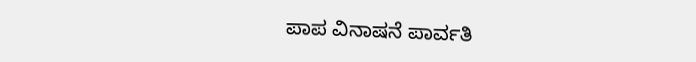ಪಾಪ ವಿನಾಷನೆ ಪಾರ್ವತಿ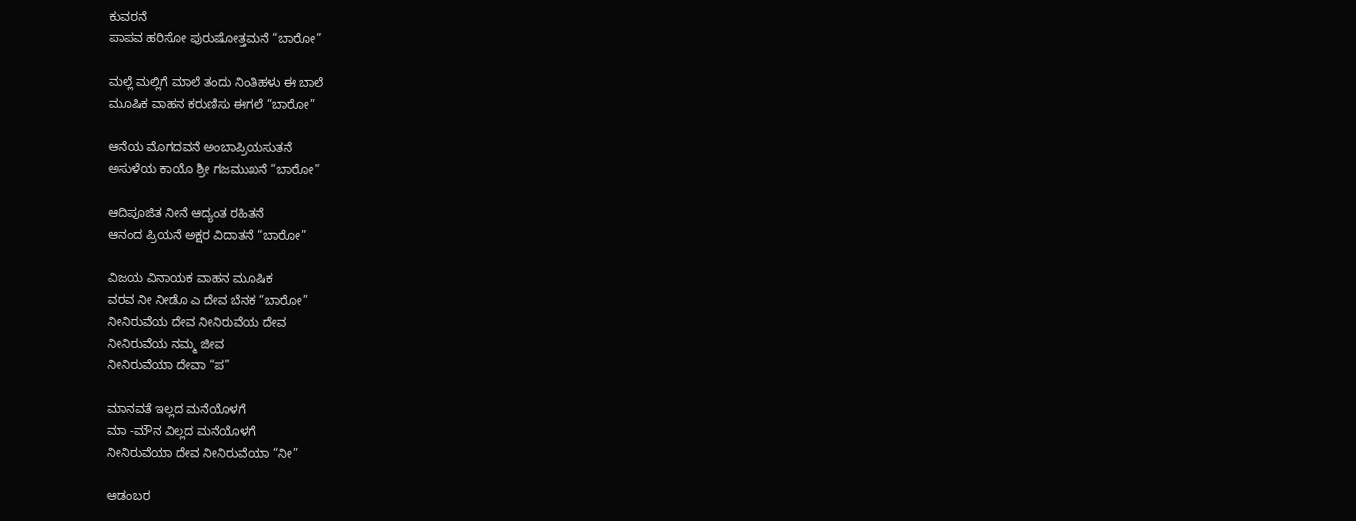ಕುವರನೆ
ಪಾಪವ ಹರಿಸೋ ಪುರುಷೋತ್ತಮನೆ “ಬಾರೋ”

ಮಲ್ಲೆ ಮಲ್ಲಿಗೆ ಮಾಲೆ ತಂದು ನಿಂತಿಹಳು ಈ ಬಾಲೆ
ಮೂಷಿಕ ವಾಹನ ಕರುಣಿಸು ಈಗಲೆ “ಬಾರೋ”

ಆನೆಯ ಮೊಗದವನೆ ಅಂಬಾಪ್ರಿಯಸುತನೆ
ಅಸುಳೆಯ ಕಾಯೊ ಶ್ರೀ ಗಜಮುಖನೆ “ಬಾರೋ”

ಆದಿಪೂಜಿತ ನೀನೆ ಆದ್ಯಂತ ರಹಿತನೆ
ಆನಂದ ಪ್ರಿಯನೆ ಅಕ್ಷರ ವಿದಾತನೆ “ಬಾರೋ”

ವಿಜಯ ವಿನಾಯಕ ವಾಹನ ಮೂಷಿಕ
ವರವ ನೀ ನೀಡೊ ಎ ದೇವ ಬೆನಕ “ಬಾರೋ”
ನೀನಿರುವೆಯ ದೇವ ನೀನಿರುವೆಯ ದೇವ
ನೀನಿರುವೆಯ ನಮ್ಮ ಜೀವ
ನೀನಿರುವೆಯಾ ದೇವಾ “ಪ”

ಮಾನವತೆ ಇಲ್ಲದ ಮನೆಯೊಳಗೆ
ಮಾ -ಮೌನ ವಿಲ್ಲದ ಮನೆಯೊಳಗೆ
ನೀನಿರುವೆಯಾ ದೇವ ನೀನಿರುವೆಯಾ “ನೀ”

ಆಡಂಬರ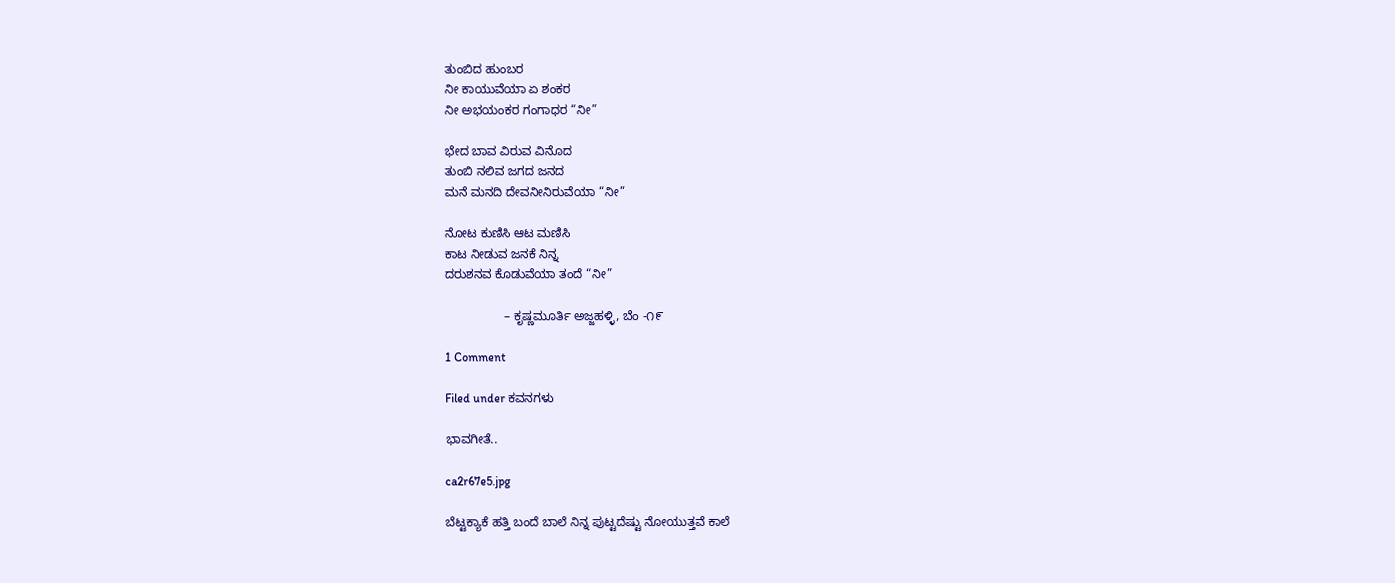ತುಂಬಿದ ಹುಂಬರ
ನೀ ಕಾಯುವೆಯಾ ಏ ಶಂಕರ
ನೀ ಅಭಯಂಕರ ಗಂಗಾಧರ “ನೀ”

ಭೇದ ಬಾವ ವಿರುವ ವಿನೊದ
ತುಂಬಿ ನಲಿವ ಜಗದ ಜನದ
ಮನೆ ಮನದಿ ದೇವನೀನಿರುವೆಯಾ “ನೀ”

ನೋಟ ಕುಣಿಸಿ ಆಟ ಮಣಿಸಿ
ಕಾಟ ನೀಡುವ ಜನಕೆ ನಿನ್ನ
ದರುಶನವ ಕೊಡುವೆಯಾ ತಂದೆ “ನೀ”

                 – ಕೃಷ್ಣಮೂರ್ತಿ ಅಜ್ಜಹಳ್ಳಿ, ಬೆಂ -೧೯

1 Comment

Filed under ಕವನಗಳು

ಭಾವಗೀತೆ..

ca2r67e5.jpg

ಬೆಟ್ಟಕ್ಯಾಕೆ ಹತ್ತಿ ಬಂದೆ ಬಾಲೆ ನಿನ್ನ ಪುಟ್ಟದೆಷ್ಟು ನೋಯುತ್ತವೆ ಕಾಲೆ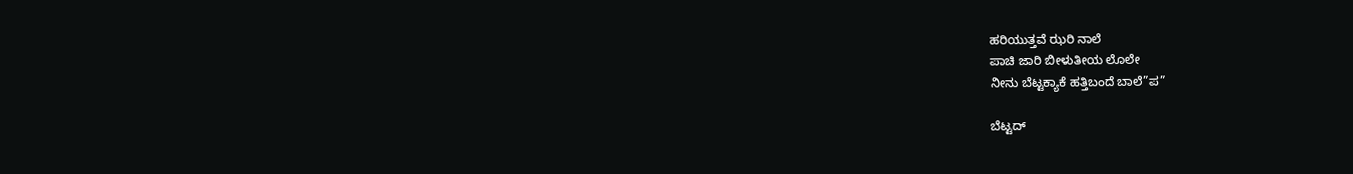ಹರಿಯುತ್ತವೆ ಝರಿ ನಾಲೆ
ಪಾಚಿ ಜಾರಿ ಬೀಳುತೀಯ ಲೊಲೇ
ನೀನು ಬೆಟ್ಟಕ್ಯಾಕೆ ಹತ್ತಿಬಂದೆ ಬಾಲೆ”ಪ”

ಬೆಟ್ಟದ್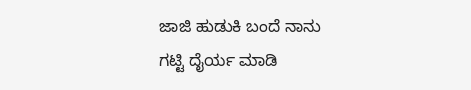ಜಾಜಿ ಹುಡುಕಿ ಬಂದೆ ನಾನು
ಗಟ್ಟಿ ದೈರ್ಯ ಮಾಡಿ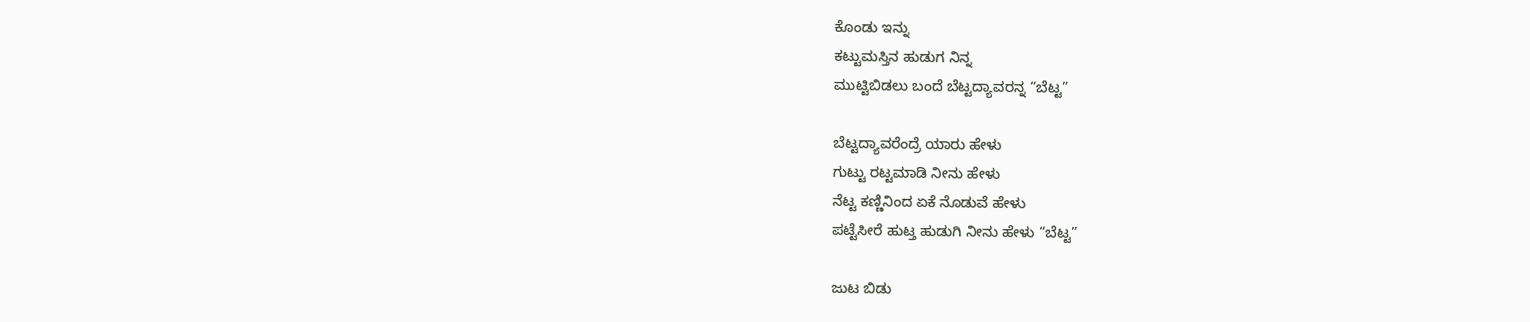ಕೊಂಡು ಇನ್ನು
ಕಟ್ಟುಮಸ್ತಿನ ಹುಡುಗ ನಿನ್ನ
ಮುಟ್ಟಿಬಿಡಲು ಬಂದೆ ಬೆಟ್ಟದ್ಯಾವರನ್ನ “ಬೆಟ್ಟ”

ಬೆಟ್ಟದ್ಯಾವರೆಂದ್ರೆ ಯಾರು ಹೇಳು
ಗುಟ್ಟು ರಟ್ಟಮಾಡಿ ನೀನು ಹೇಳು
ನೆಟ್ಟ ಕಣ್ಣಿನಿಂದ ಏಕೆ ನೊಡುವೆ ಹೇಳು
ಪಟ್ಟೆಸೀರೆ ಹುಟ್ತ ಹುಡುಗಿ ನೀನು ಹೇಳು “ಬೆಟ್ಟ”

ಜುಟ ಬಿಡು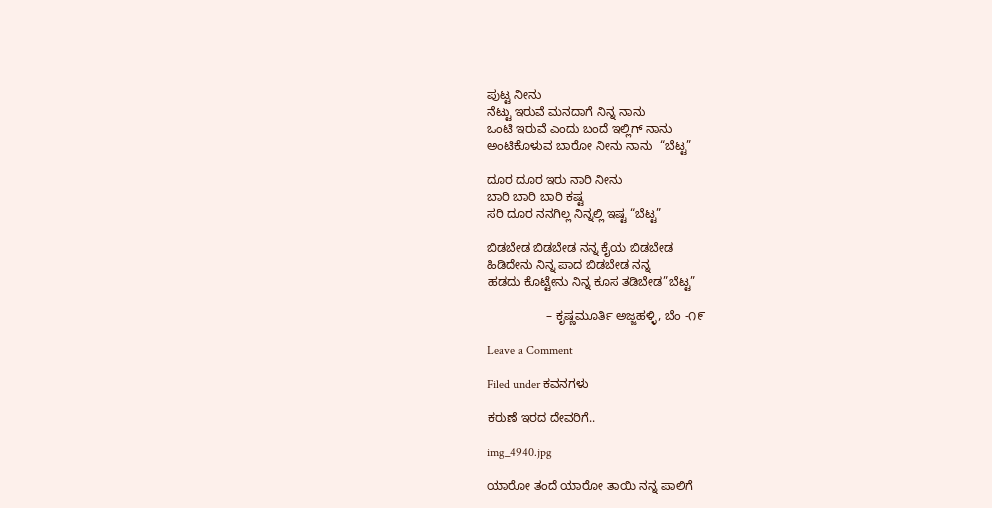ಪುಟ್ಟ ನೀನು
ನೆಟ್ಟು ಇರುವೆ ಮನದಾಗೆ ನಿನ್ನ ನಾನು
ಒಂಟಿ ಇರುವೆ ಎಂದು ಬಂದೆ ಇಲ್ಲಿಗ್ ನಾನು
ಅಂಟಿಕೊಳುವ ಬಾರೋ ನೀನು ನಾನು  “ಬೆಟ್ಟ”

ದೂರ ದೂರ ಇರು ನಾರಿ ನೀನು
ಬಾರಿ ಬಾರಿ ಬಾರಿ ಕಷ್ಟ
ಸರಿ ದೂರ ನನಗಿಲ್ಲ ನಿನ್ನಲ್ಲಿ ಇಷ್ಟ “ಬೆಟ್ಟ”

ಬಿಡಬೇಡ ಬಿಡಬೇಡ ನನ್ನ ಕೈಯ ಬಿಡಬೇಡ
ಹಿಡಿದೇನು ನಿನ್ನ ಪಾದ ಬಿಡಬೇಡ ನನ್ನ
ಹಡದು ಕೊಟ್ಟೇನು ನಿನ್ನ ಕೂಸ ತಡಿಬೇಡ”ಬೆಟ್ಟ”

                 – ಕೃಷ್ಣಮೂರ್ತಿ ಅಜ್ಜಹಳ್ಳಿ, ಬೆಂ -೧೯

Leave a Comment

Filed under ಕವನಗಳು

ಕರುಣೆ ಇರದ ದೇವರಿಗೆ..

img_4940.jpg

ಯಾರೋ ತಂದೆ ಯಾರೋ ತಾಯಿ ನನ್ನ ಪಾಲಿಗೆ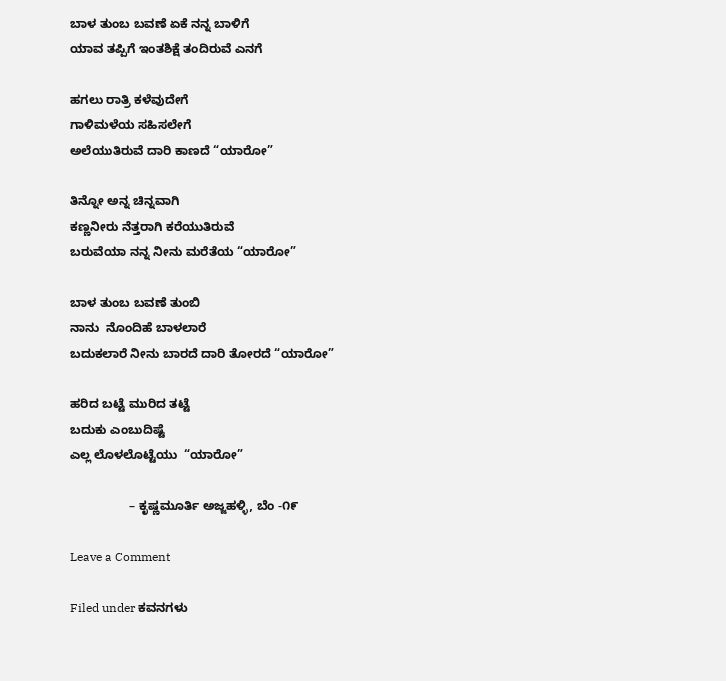ಬಾಳ ತುಂಬ ಬವಣೆ ಏಕೆ ನನ್ನ ಬಾಳಿಗೆ
ಯಾವ ತಪ್ಪಿಗೆ ಇಂತಶಿಕ್ಷೆ ತಂದಿರುವೆ ಎನಗೆ

ಹಗಲು ರಾತ್ರಿ ಕಳೆವುದೇಗೆ
ಗಾಳಿಮಳೆಯ ಸಹಿಸಲೇಗೆ
ಅಲೆಯುತಿರುವೆ ದಾರಿ ಕಾಣದೆ “ಯಾರೋ”

ತಿನ್ನೋ ಅನ್ನ ಚಿನ್ನವಾಗಿ
ಕಣ್ಣನೀರು ನೆತ್ತರಾಗಿ ಕರೆಯುತಿರುವೆ
ಬರುವೆಯಾ ನನ್ನ ನೀನು ಮರೆತೆಯ “ಯಾರೋ”

ಬಾಳ ತುಂಬ ಬವಣೆ ತುಂಬಿ
ನಾನು  ನೊಂದಿಹೆ ಬಾಳಲಾರೆ
ಬದುಕಲಾರೆ ನೀನು ಬಾರದೆ ದಾರಿ ತೋರದೆ “ಯಾರೋ”

ಹರಿದ ಬಟ್ಟೆ ಮುರಿದ ತಟ್ಟೆ
ಬದುಕು ಎಂಬುದಿಷ್ಟೆ
ಎಲ್ಲ ಲೊಳಲೊಟ್ಟೆಯು  “ಯಾರೋ”

                 – ಕೃಷ್ಣಮೂರ್ತಿ ಅಜ್ಜಹಳ್ಳಿ, ಬೆಂ -೧೯

Leave a Comment

Filed under ಕವನಗಳು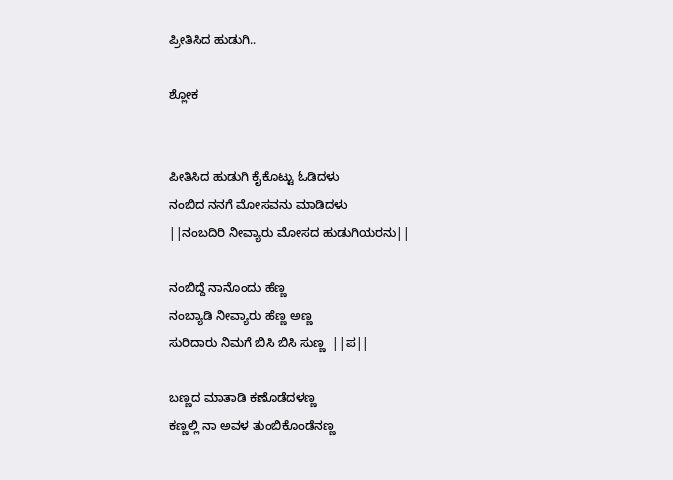ಪ್ರೀತಿಸಿದ ಹುಡುಗಿ..

ಶ್ಲೋಕ


ಪೀತಿಸಿದ ಹುಡುಗಿ ಕೈಕೊಟ್ಟು ಓಡಿದಳು
ನಂಬಿದ ನನಗೆ ಮೋಸವನು ಮಾಡಿದಳು
||ನಂಬದಿರಿ ನೀವ್ಯಾರು ಮೋಸದ ಹುಡುಗಿಯರನು||

ನಂಬಿದ್ದೆ ನಾನೊಂದು ಹೆಣ್ಣ
ನಂಬ್ಯಾಡಿ ನೀವ್ಯಾರು ಹೆಣ್ಣ ಅಣ್ಣ
ಸುರಿದಾರು ನಿಮಗೆ ಬಿಸಿ ಬಿಸಿ ಸುಣ್ಣ  ||ಪ||

ಬಣ್ಣದ ಮಾತಾಡಿ ಕಣೊಡೆದಳಣ್ಣ
ಕಣ್ಣಲ್ಲಿ ನಾ ಅವಳ ತುಂಬಿಕೊಂಡೆನಣ್ಣ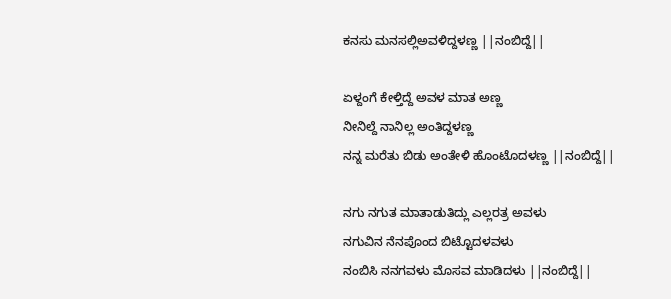ಕನಸು ಮನಸಲ್ಲಿಅವಳಿದ್ದಳಣ್ಣ ||ನಂಬಿದ್ದೆ||

ಏಳ್ದಂಗೆ ಕೇಳ್ತಿದ್ದೆ ಅವಳ ಮಾತ ಅಣ್ಣ
ನೀನಿಲ್ದೆ ನಾನಿಲ್ಲ ಅಂತಿದ್ದಳಣ್ಣ
ನನ್ನ ಮರೆತು ಬಿಡು ಅಂತೇಳಿ ಹೊಂಟೊದಳಣ್ಣ ||ನಂಬಿದ್ದೆ||

ನಗು ನಗುತ ಮಾತಾಡುತಿದ್ಲು ಎಲ್ಲರತ್ರ ಅವಳು
ನಗುವಿನ ನೆನಪೊಂದ ಬಿಟ್ಟೊದಳವಳು
ನಂಬಿಸಿ ನನಗವಳು ಮೊಸವ ಮಾಡಿದಳು ||ನಂಬಿದ್ದೆ||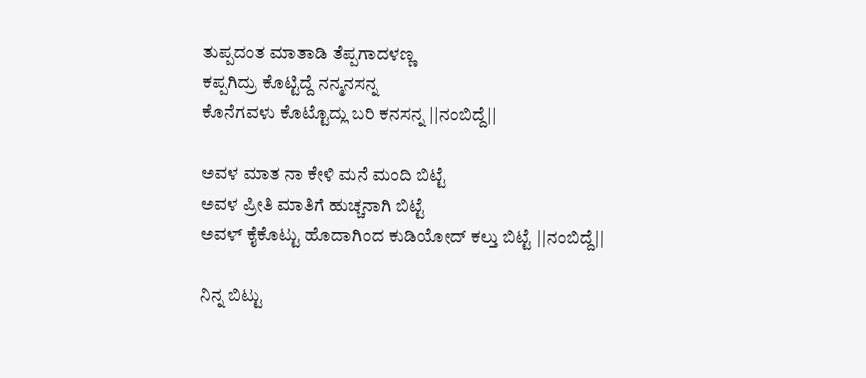ತುಪ್ಪದಂತ ಮಾತಾಡಿ ತೆಪ್ಪಗಾದಳಣ್ಣ
ಕಪ್ಪಗಿದ್ರು ಕೊಟ್ಟಿದ್ದೆ ನನ್ಮನಸನ್ನ
ಕೊನೆಗವಳು ಕೊಟ್ಟೊದ್ಲು ಬರಿ ಕನಸನ್ನ ||ನಂಬಿದ್ದೆ||

ಅವಳ ಮಾತ ನಾ ಕೇಳಿ ಮನೆ ಮಂದಿ ಬಿಟ್ಟೆ
ಅವಳ ಪ್ರೀತಿ ಮಾತಿಗೆ ಹುಚ್ಚನಾಗಿ ಬಿಟ್ಟೆ
ಅವಳ್ ಕೈಕೊಟ್ಟು ಹೊದಾಗಿಂದ ಕುಡಿಯೋದ್ ಕಲ್ತು ಬಿಟ್ಟೆ ||ನಂಬಿದ್ದೆ||

ನಿನ್ನ ಬಿಟ್ಟು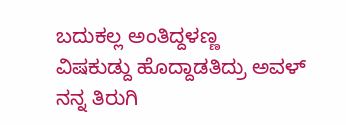ಬದುಕಲ್ಲ ಅಂತಿದ್ದಳಣ್ಣ
ವಿಷಕುಡ್ದು ಹೊದ್ದಾಡತಿದ್ರು ಅವಳ್
ನನ್ನ ತಿರುಗಿ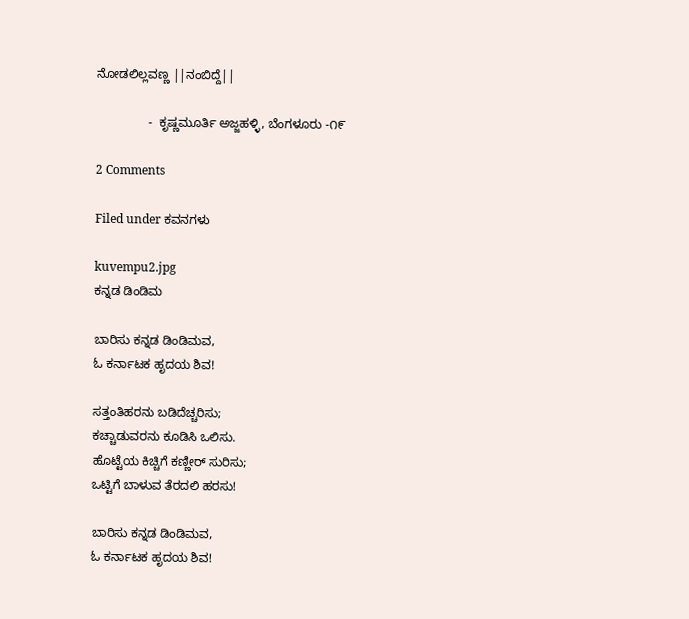ನೋಡಲಿಲ್ಲವಣ್ಣ ||ನಂಬಿದ್ದೆ||

               -  ಕೃಷ್ಣಮೂರ್ತಿ ಅಜ್ಜಹಳ್ಳಿ, ಬೆಂಗಳೂರು -೧೯

2 Comments

Filed under ಕವನಗಳು

kuvempu2.jpg
ಕನ್ನಡ ಡಿಂಡಿಮ

ಬಾರಿಸು ಕನ್ನಡ ಡಿಂಡಿಮವ,
ಓ ಕರ್ನಾಟಕ ಹೃದಯ ಶಿವ!

ಸತ್ತಂತಿಹರನು ಬಡಿದೆಚ್ಚರಿಸು;
ಕಚ್ಚಾಡುವರನು ಕೂಡಿಸಿ ಒಲಿಸು.
ಹೊಟ್ಟೆಯ ಕಿಚ್ಚಿಗೆ ಕಣ್ಣೀರ್ ಸುರಿಸು;
ಒಟ್ಟಿಗೆ ಬಾಳುವ ತೆರದಲಿ ಹರಸು!

ಬಾರಿಸು ಕನ್ನಡ ಡಿಂಡಿಮವ,
ಓ ಕರ್ನಾಟಕ ಹೃದಯ ಶಿವ!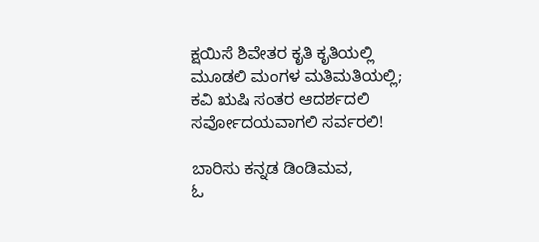ಕ್ಷಯಿಸೆ ಶಿವೇತರ ಕೃತಿ ಕೃತಿಯಲ್ಲಿ
ಮೂಡಲಿ ಮಂಗಳ ಮತಿಮತಿಯಲ್ಲಿ;
ಕವಿ ಋಷಿ ಸಂತರ ಆದರ್ಶದಲಿ
ಸರ್ವೋದಯವಾಗಲಿ ಸರ್ವರಲಿ!

ಬಾರಿಸು ಕನ್ನಡ ಡಿಂಡಿಮವ,
ಓ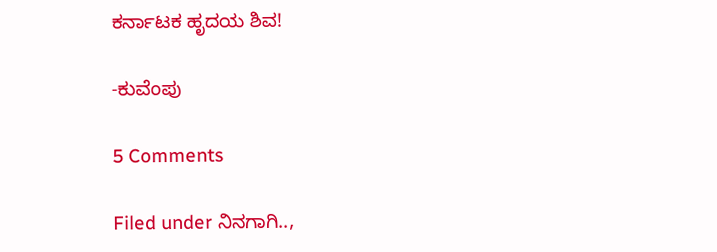ಕರ್ನಾಟಕ ಹೃದಯ ಶಿವ!

-ಕುವೆಂಪು

5 Comments

Filed under ನಿನಗಾಗಿ..,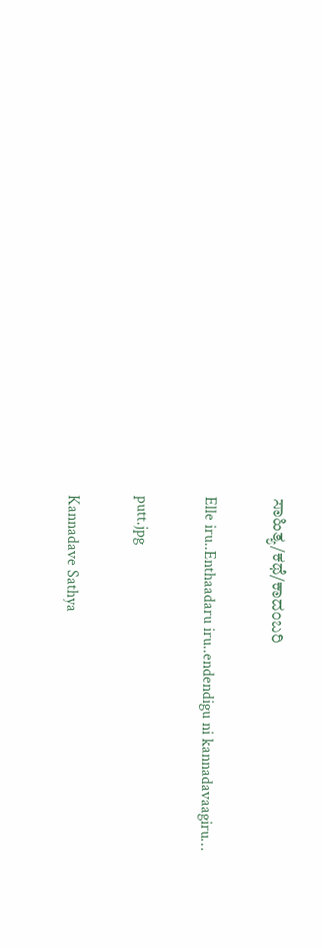ಸಾಹಿತ್ಯ/ಕಥೆ/ಕಾದಂಬರಿ

Elle iru..Enthaadaru iru..endendigu ni kannadavaagiru…

putt.jpg

Kannadave Sathya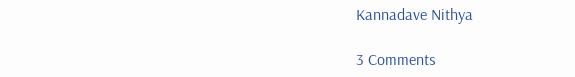Kannadave Nithya

3 Comments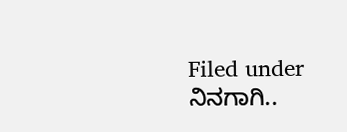Filed under ನಿನಗಾಗಿ..